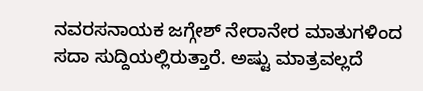ನವರಸನಾಯಕ ಜಗ್ಗೇಶ್ ನೇರಾನೇರ ಮಾತುಗಳಿಂದ ಸದಾ ಸುದ್ದಿಯಲ್ಲಿರುತ್ತಾರೆ. ಅಷ್ಟು ಮಾತ್ರವಲ್ಲದೆ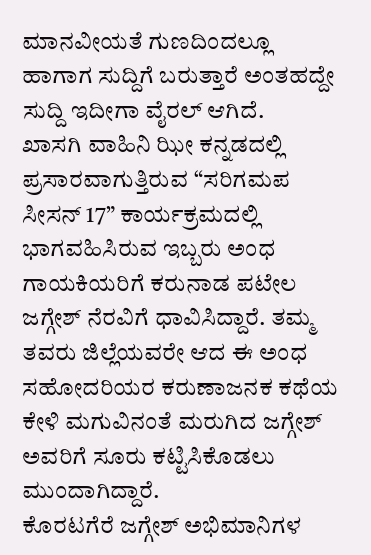ಮಾನವೀಯತೆ ಗುಣದಿಂದಲ್ಲೂ ಹಾಗಾಗ ಸುದ್ದಿಗೆ ಬರುತ್ತಾರೆ ಅಂತಹದ್ದೇ ಸುದ್ದಿ ಇದೀಗಾ ವೈರಲ್ ಆಗಿದೆ.
ಖಾಸಗಿ ವಾಹಿನಿ ಝೀ ಕನ್ನಡದಲ್ಲಿ ಪ್ರಸಾರವಾಗುತ್ತಿರುವ “ಸರಿಗಮಪ ಸೀಸನ್ 17” ಕಾರ್ಯಕ್ರಮದಲ್ಲಿ ಭಾಗವಹಿಸಿರುವ ಇಬ್ಬರು ಅಂಧ ಗಾಯಕಿಯರಿಗೆ ಕರುನಾಡ ಪಟೇಲ ಜಗ್ಗೇಶ್ ನೆರವಿಗೆ ಧಾವಿಸಿದ್ದಾರೆ. ತಮ್ಮ ತವರು ಜಿಲ್ಲೆಯವರೇ ಆದ ಈ ಅಂಧ ಸಹೋದರಿಯರ ಕರುಣಾಜನಕ ಕಥೆಯ ಕೇಳಿ ಮಗುವಿನಂತೆ ಮರುಗಿದ ಜಗ್ಗೇಶ್ ಅವರಿಗೆ ಸೂರು ಕಟ್ಟಿಸಿಕೊಡಲು ಮುಂದಾಗಿದ್ದಾರೆ.
ಕೊರಟಗೆರೆ ಜಗ್ಗೇಶ್ ಅಭಿಮಾನಿಗಳ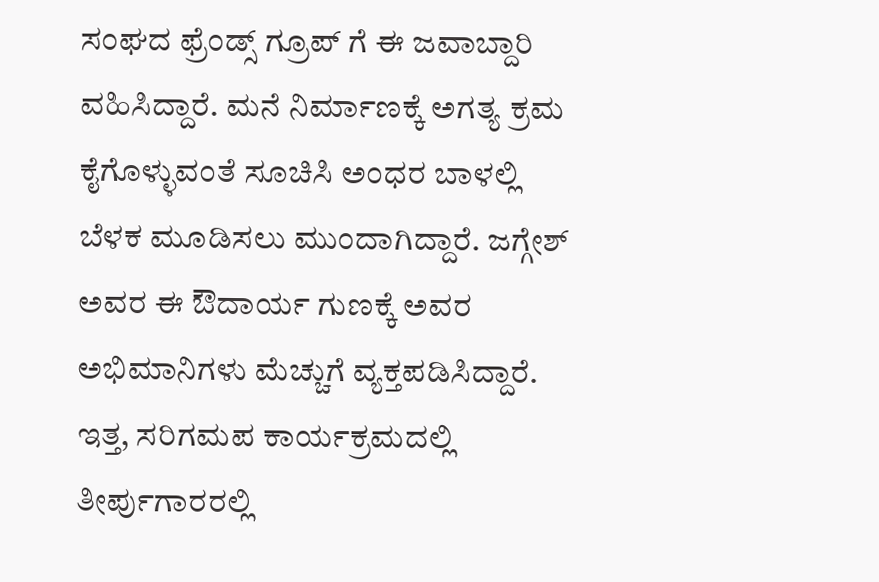ಸಂಘದ ಫ್ರೆಂಡ್ಸ್ ಗ್ರೂಪ್ ಗೆ ಈ ಜವಾಬ್ದಾರಿ ವಹಿಸಿದ್ದಾರೆ. ಮನೆ ನಿರ್ಮಾಣಕ್ಕೆ ಅಗತ್ಯ ಕ್ರಮ ಕೈಗೊಳ್ಳುವಂತೆ ಸೂಚಿಸಿ ಅಂಧರ ಬಾಳಲ್ಲಿ ಬೆಳಕ ಮೂಡಿಸಲು ಮುಂದಾಗಿದ್ದಾರೆ. ಜಗ್ಗೇಶ್ ಅವರ ಈ ಔದಾರ್ಯ ಗುಣಕ್ಕೆ ಅವರ ಅಭಿಮಾನಿಗಳು ಮೆಚ್ಚುಗೆ ವ್ಯಕ್ತಪಡಿಸಿದ್ದಾರೆ.
ಇತ್ತ, ಸರಿಗಮಪ ಕಾರ್ಯಕ್ರಮದಲ್ಲಿ ತೀರ್ಪುಗಾರರಲ್ಲಿ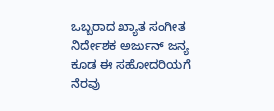ಒಬ್ಬರಾದ ಖ್ಯಾತ ಸಂಗೀತ ನಿರ್ದೇಶಕ ಅರ್ಜುನ್ ಜನ್ಯ ಕೂಡ ಈ ಸಹೋದರಿಯಗೆ ನೆರವು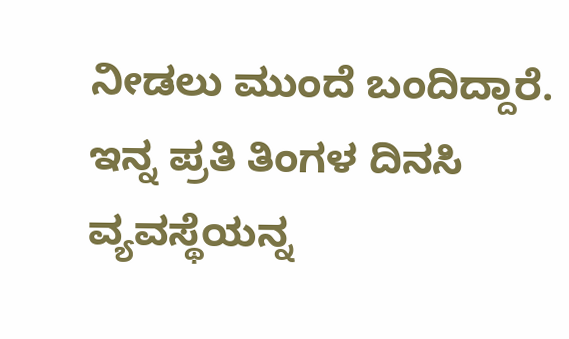ನೀಡಲು ಮುಂದೆ ಬಂದಿದ್ದಾರೆ. ಇನ್ನ ಪ್ರತಿ ತಿಂಗಳ ದಿನಸಿ ವ್ಯವಸ್ಥೆಯನ್ನ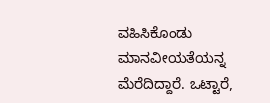ವಹಿಸಿಕೊಂಡು ಮಾನವೀಯತೆಯನ್ನ ಮೆರೆದಿದ್ದಾರೆ. ಒಟ್ಟಾರೆ,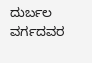ದುರ್ಬಲ ವರ್ಗದವರ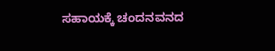ಸಹಾಯಕ್ಕೆ ಚಂದನವನದ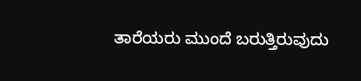ತಾರೆಯರು ಮುಂದೆ ಬರುತ್ತಿರುವುದು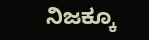ನಿಜಕ್ಕೂ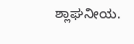ಶ್ಲಾಘನೀಯ.